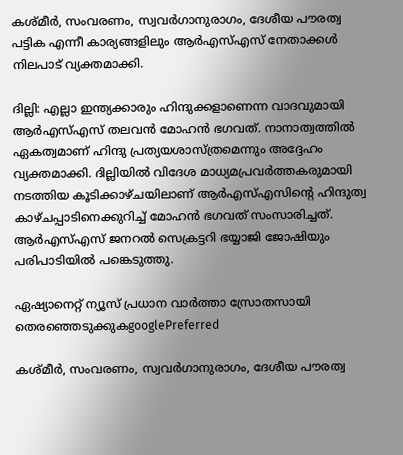കശ്മീര്‍, സംവരണം, സ്വവര്‍ഗാനുരാഗം, ദേശീയ പൗരത്വ പട്ടിക എന്നീ കാര്യങ്ങളിലും ആര്‍എസ്എസ് നേതാക്കള്‍ നിലപാട് വ്യക്തമാക്കി.

ദില്ലി: എല്ലാ ഇന്ത്യക്കാരും ഹിന്ദുക്കളാണെന്ന വാദവുമായി ആര്‍എസ്എസ് തലവന്‍ മോഹന്‍ ഭഗവത്. നാനാത്വത്തില്‍ ഏകത്വമാണ് ഹിന്ദു പ്രത്യയശാസ്ത്രമെന്നും അദ്ദേഹം വ്യക്തമാക്കി. ദില്ലിയില്‍ വിദേശ മാധ്യമപ്രവര്‍ത്തകരുമായി നടത്തിയ കൂടിക്കാഴ്ചയിലാണ് ആര്‍എസ്എസിന്‍റെ ഹിന്ദുത്വ കാഴ്ചപ്പാടിനെക്കുറിച്ച് മോഹന്‍ ഭഗവത് സംസാരിച്ചത്. ആര്‍എസ്എസ് ജനറല്‍ സെക്രട്ടറി ഭയ്യാജി ജോഷിയും പരിപാടിയില്‍ പങ്കെടുത്തു.

ഏഷ്യാനെറ്റ് ന്യൂസ് പ്രധാന വാർത്താ സ്രോതസായി തെരഞ്ഞെടുക്കുകgooglePreferred

കശ്മീര്‍, സംവരണം, സ്വവര്‍ഗാനുരാഗം, ദേശീയ പൗരത്വ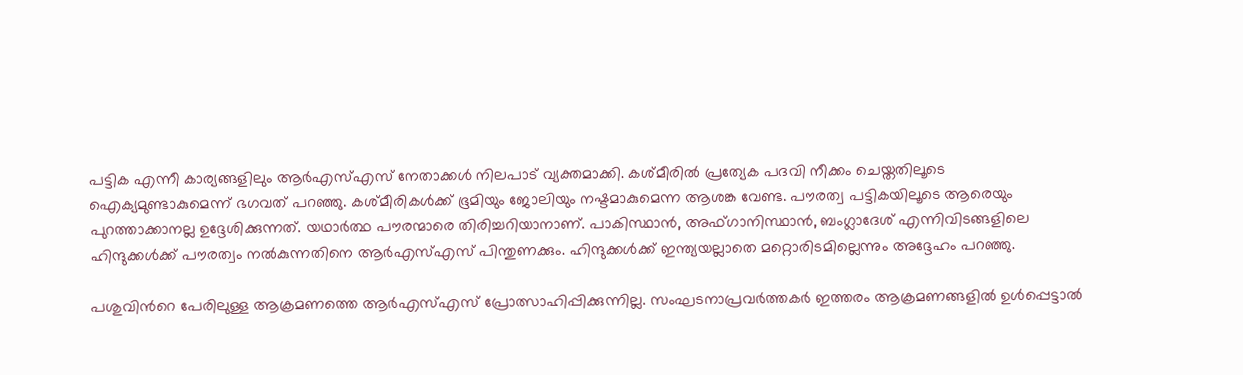പട്ടിക എന്നീ കാര്യങ്ങളിലും ആര്‍എസ്എസ് നേതാക്കള്‍ നിലപാട് വ്യക്തമാക്കി. കശ്മീരില്‍ പ്രത്യേക പദവി നീക്കം ചെയ്തതിലൂടെ ഐക്യമുണ്ടാകുമെന്ന് ഭഗവത് പറഞ്ഞു. കശ്മീരികള്‍ക്ക് ഭൂമിയും ജോലിയും നഷ്ടമാകുമെന്ന ആശങ്ക വേണ്ട. പൗരത്വ പട്ടികയിലൂടെ ആരെയും പുറത്താക്കാനല്ല ഉദ്ദേശിക്കുന്നത്. യഥാര്‍ത്ഥ പൗരന്മാരെ തിരിച്ചറിയാനാണ്. പാകിസ്ഥാന്‍, അഫ്ഗാനിസ്ഥാന്‍, ബംഗ്ലാദേശ് എന്നിവിടങ്ങളിലെ ഹിന്ദുക്കള്‍ക്ക് പൗരത്വം നല്‍കുന്നതിനെ ആര്‍എസ്എസ് പിന്തുണക്കും. ഹിന്ദുക്കള്‍ക്ക് ഇന്ത്യയല്ലാതെ മറ്റൊരിടമില്ലെന്നും അദ്ദേഹം പറഞ്ഞു.

പശുവിന്‍റെ പേരിലുള്ള ആക്രമണത്തെ ആര്‍എസ്എസ് പ്രോത്സാഹിപ്പിക്കുന്നില്ല. സംഘടനാപ്രവര്‍ത്തകര്‍ ഇത്തരം ആക്രമണങ്ങളില്‍ ഉള്‍പ്പെട്ടാല്‍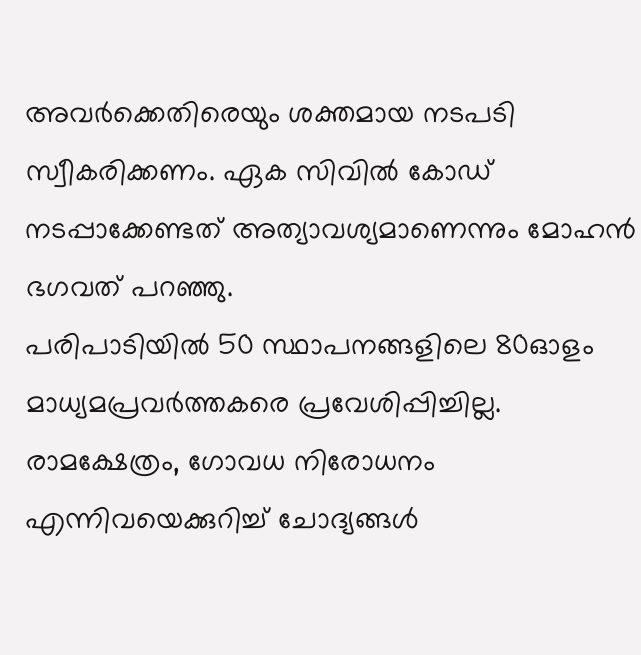അവര്‍ക്കെതിരെയും ശക്തമായ നടപടി സ്വീകരിക്കണം. ഏക സിവില്‍ കോഡ് നടപ്പാക്കേണ്ടത് അത്യാവശ്യമാണെന്നും മോഹന്‍ ഭഗവത് പറഞ്ഞു.
പരിപാടിയില്‍ 50 സ്ഥാപനങ്ങളിലെ 80ഓളം മാധ്യമപ്രവര്‍ത്തകരെ പ്രവേശിപ്പിച്ചില്ല. രാമക്ഷേത്രം, ഗോവധ നിരോധനം എന്നിവയെക്കുറിച്ച് ചോദ്യങ്ങള്‍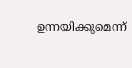ഉന്നയിക്കുമെന്ന്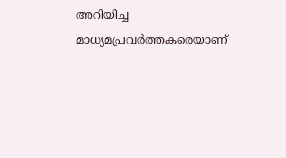അറിയിച്ച മാധ്യമപ്രവര്‍ത്തകരെയാണ്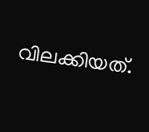വിലക്കിയത്.